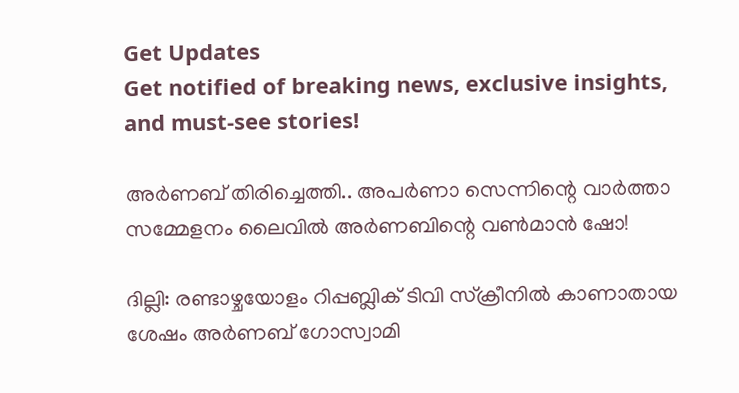Get Updates
Get notified of breaking news, exclusive insights, and must-see stories!

അർണബ് തിരിച്ചെത്തി.. അപർണാ സെന്നിന്റെ വാർത്താ സമ്മേളനം ലൈവിൽ അർണബിന്റെ വൺമാൻ ഷോ!

ദില്ലി: രണ്ടാഴ്ചയോളം റിപ്പബ്ലിക് ടിവി സ്‌ക്രീനില്‍ കാണാതായ ശേഷം അര്‍ണബ് ഗോസ്വാമി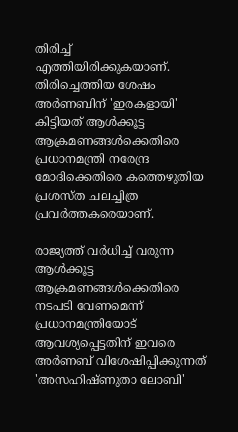തിരിച്ച് എത്തിയിരിക്കുകയാണ്. തിരിച്ചെത്തിയ ശേഷം അര്‍ണബിന് 'ഇരകളായി' കിട്ടിയത് ആള്‍ക്കൂട്ട ആക്രമണങ്ങള്‍ക്കെതിരെ പ്രധാനമന്ത്രി നരേന്ദ്ര മോദിക്കെതിരെ കത്തെഴുതിയ പ്രശസ്ത ചലച്ചിത്ര പ്രവര്‍ത്തകരെയാണ്.

രാജ്യത്ത് വര്‍ധിച്ച് വരുന്ന ആള്‍ക്കൂട്ട ആക്രമണങ്ങള്‍ക്കെതിരെ നടപടി വേണമെന്ന് പ്രധാനമന്ത്രിയോട് ആവശ്യപ്പെട്ടതിന് ഇവരെ അര്‍ണബ് വിശേഷിപ്പിക്കുന്നത് 'അസഹിഷ്ണുതാ ലോബി'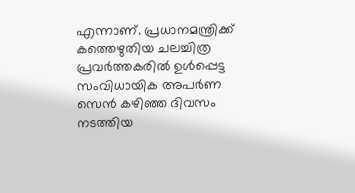എന്നാണ്. പ്രധാനമന്ത്രിക്ക് കത്തെഴുതിയ ചലച്ചിത്ര പ്രവര്‍ത്തകരില്‍ ഉള്‍പ്പെട്ട സംവിധായിക അപര്‍ണ സെന്‍ കഴിഞ്ഞ ദിവസം നടത്തിയ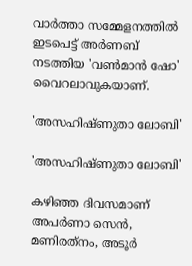വാര്‍ത്താ സമ്മേളനത്തില്‍ ഇടപെട്ട് അര്‍ണബ് നടത്തിയ 'വൺമാൻ ഷോ' വൈറലാവുകയാണ്.

'അസഹിഷ്ണുതാ ലോബി'

'അസഹിഷ്ണുതാ ലോബി'

കഴിഞ്ഞ ദിവസമാണ് അപര്‍ണാ സെന്‍, മണിരത്‌നം, അടൂര്‍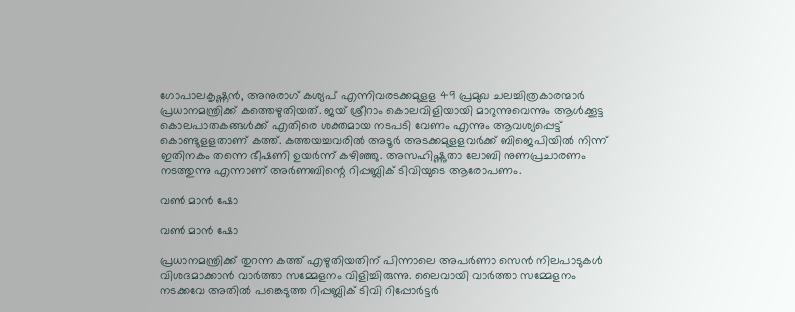ഗോപാലകൃഷ്ണന്‍, അനുരാഗ് കശ്യപ് എന്നിവരടക്കമുളള 49 പ്രമുഖ ചലച്ചിത്രകാരന്മാര്‍ പ്രധാനമന്ത്രിക്ക് കത്തെഴുതിയത്. ജയ് ശ്രീറാം കൊലവിളിയായി മാറുന്നുവെന്നും ആള്‍ക്കൂട്ട കൊലപാതകങ്ങള്‍ക്ക് എതിരെ ശക്തമായ നടപടി വേണം എന്നും ആവശ്യപ്പെട്ട് കൊണ്ടുളളതാണ് കത്ത്. കത്തയച്ചവരില്‍ അടൂര്‍ അടക്കമുളളവര്‍ക്ക് ബിജെപിയില്‍ നിന്ന് ഇതിനകം തന്നെ ഭീഷണി ഉയര്‍ന്ന് കഴിഞ്ഞു. അസഹിഷ്ണുതാ ലോബി നുണപ്രചാരണം നടത്തുന്നു എന്നാണ് അര്‍ണബിന്റെ റിപ്പബ്ലിക് ടിവിയുടെ ആരോപണം.

വൺ മാൻ ഷോ

വൺ മാൻ ഷോ

പ്രധാനമന്ത്രിക്ക് തുറന്ന കത്ത് എഴുതിയതിന് പിന്നാലെ അപര്‍ണാ സെന്‍ നിലപാടുകള്‍ വിശദമാക്കാന്‍ വാര്‍ത്താ സമ്മേളനം വിളിച്ചിരുന്നു. ലൈവായി വാര്‍ത്താ സമ്മേളനം നടക്കവേ അതില്‍ പങ്കെടുത്ത റിപ്പബ്ലിക് ടിവി റിപ്പോര്‍ട്ടര്‍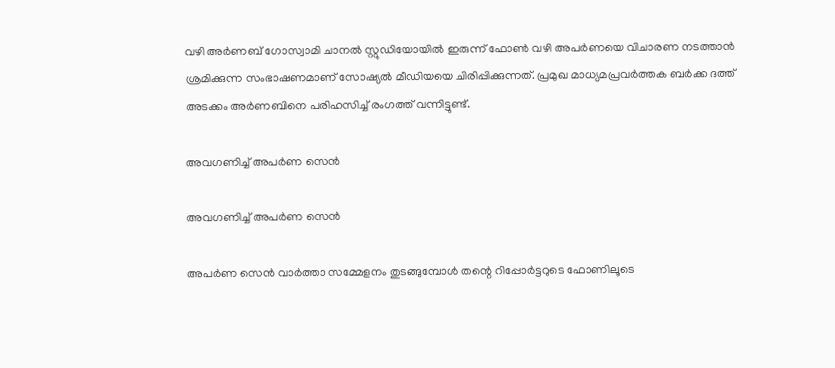വഴി അര്‍ണബ് ഗോസ്വാമി ചാനല്‍ സ്റ്റുഡിയോയില്‍ ഇരുന്ന് ഫോണ്‍ വഴി അപര്‍ണയെ വിചാരണ നടത്താന്‍ ശ്രമിക്കുന്ന സംഭാഷണമാണ് സോഷ്യല്‍ മീഡിയയെ ചിരിപ്പിക്കുന്നത്. പ്രമുഖ മാധ്യമപ്രവര്‍ത്തക ബര്‍ക്ക ദത്ത് അടക്കം അര്‍ണബിനെ പരിഹസിച്ച് രംഗത്ത് വന്നിട്ടുണ്ട്.

അവഗണിച്ച് അപർണ സെൻ

അവഗണിച്ച് അപർണ സെൻ

അപര്‍ണ സെന്‍ വാര്‍ത്താ സമ്മേളനം തുടങ്ങുമ്പോള്‍ തന്റെ റിപ്പോര്‍ട്ടറുടെ ഫോണിലൂടെ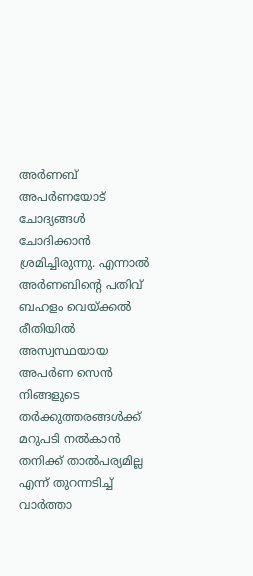അര്‍ണബ് അപര്‍ണയോട് ചോദ്യങ്ങള്‍ ചോദിക്കാന്‍ ശ്രമിച്ചിരുന്നു. എന്നാല്‍ അര്‍ണബിന്റെ പതിവ് ബഹളം വെയ്ക്കല്‍ രീതിയില്‍ അസ്വസ്ഥയായ അപര്‍ണ സെന്‍ നിങ്ങളുടെ തര്‍ക്കുത്തരങ്ങള്‍ക്ക് മറുപടി നല്‍കാന്‍ തനിക്ക് താല്‍പര്യമില്ല എന്ന് തുറന്നടിച്ച് വാര്‍ത്താ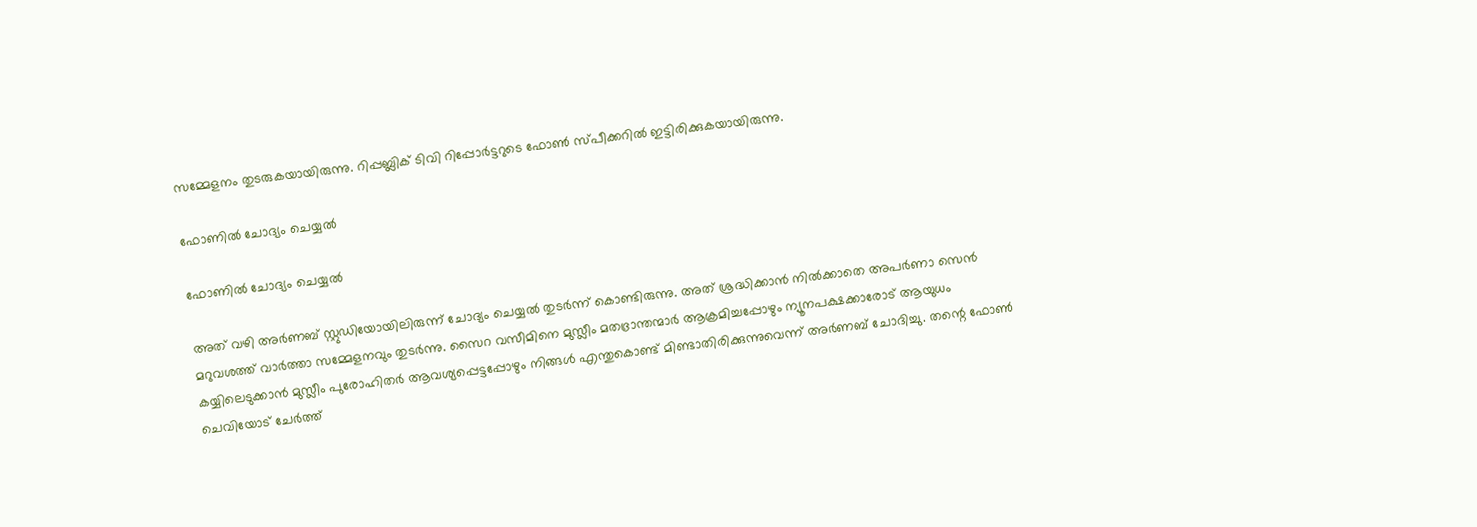സമ്മേളനം തുടരുകയായിരുന്നു. റിപ്പബ്ലിക് ടിവി റിപ്പോര്‍ട്ടറുടെ ഫോണ്‍ സ്പീക്കറില്‍ ഇട്ടിരിക്കുകയായിരുന്നു.

ഫോണിൽ ചോദ്യം ചെയ്യൽ

ഫോണിൽ ചോദ്യം ചെയ്യൽ

അത് വഴി അര്‍ണബ് സ്റ്റുഡിയോയിലിരുന്ന് ചോദ്യം ചെയ്യല്‍ തുടര്‍ന്ന് കൊണ്ടിരുന്നു. അത് ശ്രദ്ധിക്കാന്‍ നില്‍ക്കാതെ അപര്‍ണാ സെന്‍ മറുവശത്ത് വാര്‍ത്താ സമ്മേളനവും തുടര്‍ന്നു. സൈറ വസീമിനെ മുസ്ലീം മതഭ്രാന്തന്മാര്‍ ആക്രമിച്ചപ്പോഴും ന്യൂനപക്ഷക്കാരോട് ആയുധം കയ്യിലെടുക്കാന്‍ മുസ്ലീം പുരോഹിതര്‍ ആവശ്യപ്പെട്ടപ്പോഴും നിങ്ങള്‍ എന്തുകൊണ്ട് മിണ്ടാതിരിക്കുന്നുവെന്ന് അര്‍ണബ് ചോദിച്ചു. തന്റെ ഫോണ്‍ ചെവിയോട് ചേര്‍ത്ത്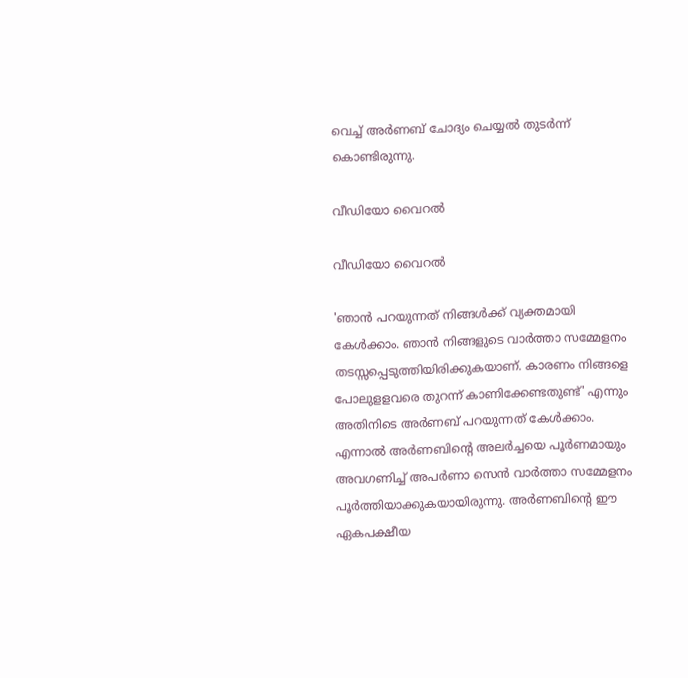വെച്ച് അര്‍ണബ് ചോദ്യം ചെയ്യല്‍ തുടര്‍ന്ന് കൊണ്ടിരുന്നു.

വീഡിയോ വൈറൽ

വീഡിയോ വൈറൽ

'ഞാന്‍ പറയുന്നത് നിങ്ങള്‍ക്ക് വ്യക്തമായി കേള്‍ക്കാം. ഞാന്‍ നിങ്ങളുടെ വാര്‍ത്താ സമ്മേളനം തടസ്സപ്പെടുത്തിയിരിക്കുകയാണ്. കാരണം നിങ്ങളെ പോലുളളവരെ തുറന്ന് കാണിക്കേണ്ടതുണ്ട്' എന്നും അതിനിടെ അര്‍ണബ് പറയുന്നത് കേള്‍ക്കാം. എന്നാല്‍ അര്‍ണബിന്റെ അലര്‍ച്ചയെ പൂര്‍ണമായും അവഗണിച്ച് അപര്‍ണാ സെന്‍ വാര്‍ത്താ സമ്മേളനം പൂര്‍ത്തിയാക്കുകയായിരുന്നു. അര്‍ണബിന്റെ ഈ ഏകപക്ഷീയ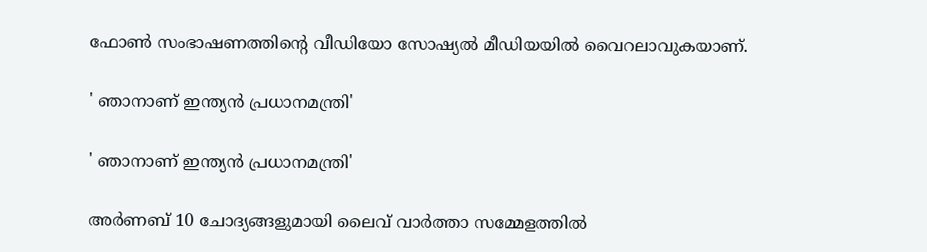ഫോണ്‍ സംഭാഷണത്തിന്റെ വീഡിയോ സോഷ്യല്‍ മീഡിയയില്‍ വൈറലാവുകയാണ്.

' ഞാനാണ് ഇന്ത്യന്‍ പ്രധാനമന്ത്രി'

' ഞാനാണ് ഇന്ത്യന്‍ പ്രധാനമന്ത്രി'

അര്‍ണബ് 10 ചോദ്യങ്ങളുമായി ലൈവ് വാര്‍ത്താ സമ്മേളത്തില്‍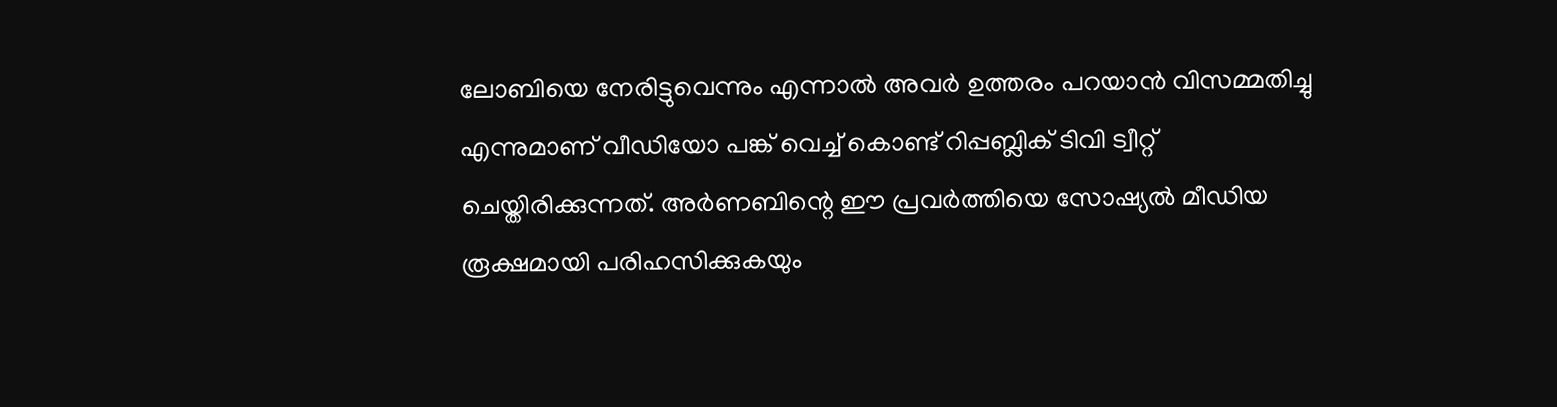ലോബിയെ നേരിട്ടുവെന്നും എന്നാല്‍ അവര്‍ ഉത്തരം പറയാന്‍ വിസമ്മതിച്ചു എന്നുമാണ് വീഡിയോ പങ്ക് വെച്ച് കൊണ്ട് റിപ്പബ്ലിക് ടിവി ട്വീറ്റ് ചെയ്തിരിക്കുന്നത്. അര്‍ണബിന്റെ ഈ പ്രവര്‍ത്തിയെ സോഷ്യല്‍ മീഡിയ രൂക്ഷമായി പരിഹസിക്കുകയും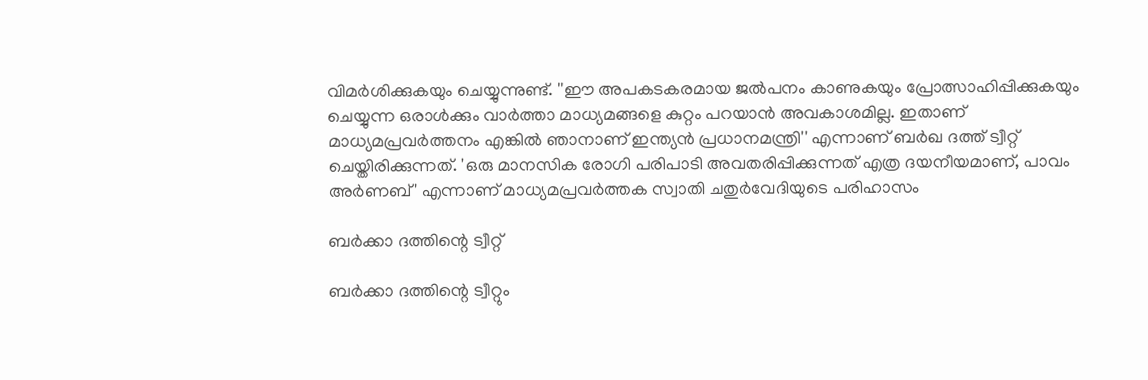വിമര്‍ശിക്കുകയും ചെയ്യുന്നുണ്ട്. ''ഈ അപകടകരമായ ജല്‍പനം കാണുകയും പ്രോത്സാഹിപ്പിക്കുകയും ചെയ്യുന്ന ഒരാള്‍ക്കും വാര്‍ത്താ മാധ്യമങ്ങളെ കുറ്റം പറയാന്‍ അവകാശമില്ല. ഇതാണ് മാധ്യമപ്രവര്‍ത്തനം എങ്കില്‍ ഞാനാണ് ഇന്ത്യന്‍ പ്രധാനമന്ത്രി'' എന്നാണ് ബര്‍ഖ ദത്ത് ട്വീറ്റ് ചെയ്തിരിക്കുന്നത്. 'ഒരു മാനസിക രോഗി പരിപാടി അവതരിപ്പിക്കുന്നത് എത്ര ദയനീയമാണ്, പാവം അർണബ്' എന്നാണ് മാധ്യമപ്രവർത്തക സ്വാതി ചതുർവേദിയുടെ പരിഹാസം

ബർക്കാ ദത്തിന്റെ ട്വീറ്റ്

ബർക്കാ ദത്തിന്റെ ട്വീറ്റും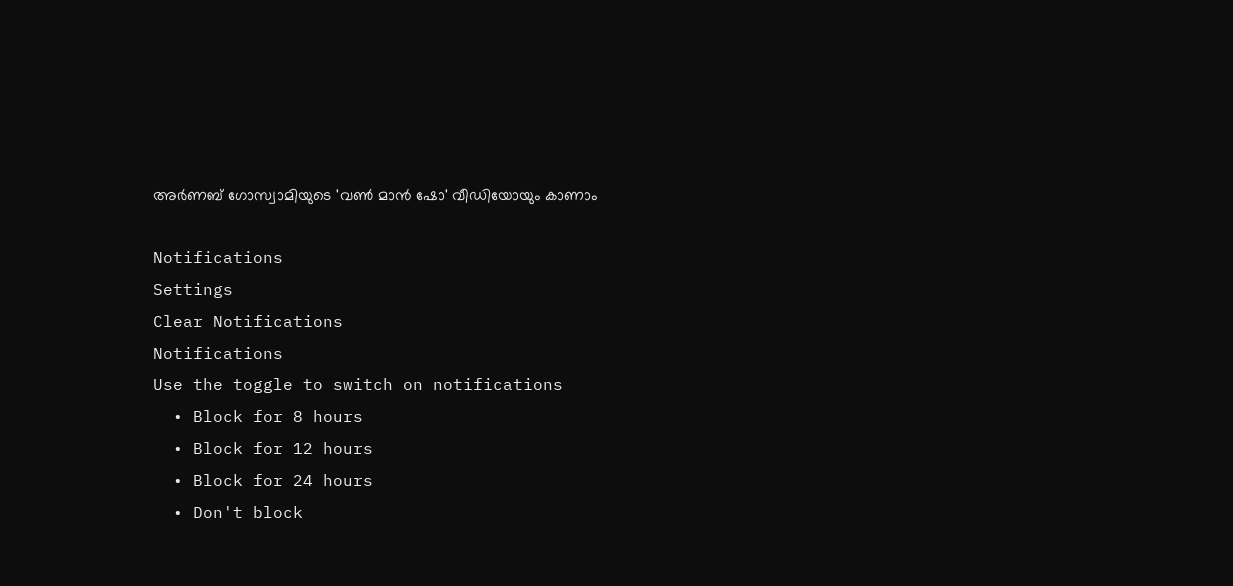അർണബ് ഗോസ്വാമിയുടെ 'വൺ മാൻ ഷോ' വീഡിയോയും കാണാം

Notifications
Settings
Clear Notifications
Notifications
Use the toggle to switch on notifications
  • Block for 8 hours
  • Block for 12 hours
  • Block for 24 hours
  • Don't block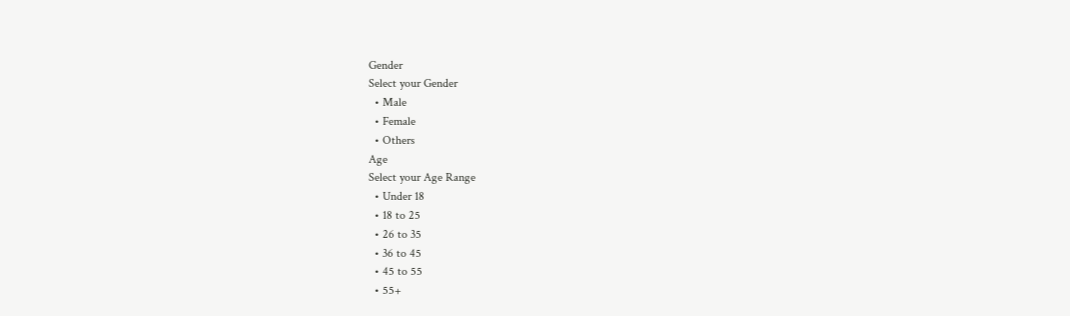Gender
Select your Gender
  • Male
  • Female
  • Others
Age
Select your Age Range
  • Under 18
  • 18 to 25
  • 26 to 35
  • 36 to 45
  • 45 to 55
  • 55+